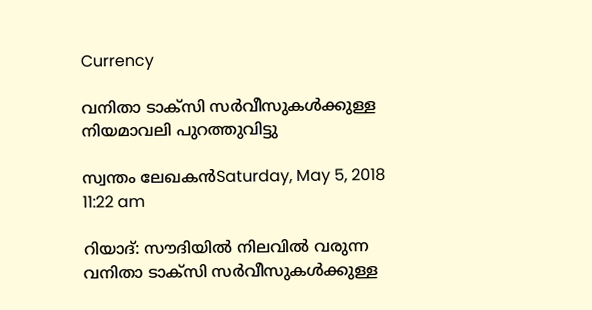Currency

വനിതാ ടാക്‌സി സര്‍വീസുകള്‍ക്കുള്ള നിയമാവലി പുറത്തുവിട്ടു

സ്വന്തം ലേഖകന്‍Saturday, May 5, 2018 11:22 am

റിയാദ്: സൗദിയില്‍ നിലവില്‍ വരുന്ന വനിതാ ടാക്‌സി സര്‍വീസുകള്‍ക്കുള്ള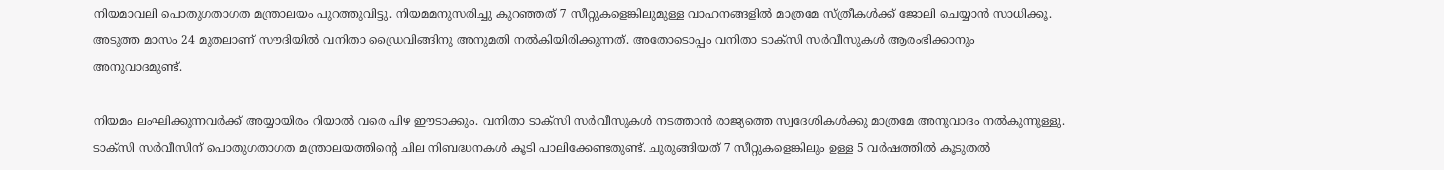നിയമാവലി പൊതുഗതാഗത മന്ത്രാലയം പുറത്തുവിട്ടു. നിയമമനുസരിച്ചു കുറഞ്ഞത് 7 സീറ്റുകളെങ്കിലുമുള്ള വാഹനങ്ങളില്‍ മാത്രമേ സ്ത്രീകള്‍ക്ക് ജോലി ചെയ്യാന്‍ സാധിക്കൂ. അടുത്ത മാസം 24 മുതലാണ് സൗദിയില്‍ വനിതാ ഡ്രൈവിങ്ങിനു അനുമതി നല്‍കിയിരിക്കുന്നത്. അതോടൊപ്പം വനിതാ ടാക്‌സി സര്‍വീസുകള്‍ ആരംഭിക്കാനും അനുവാദമുണ്ട്.

നിയമം ലംഘിക്കുന്നവര്‍ക്ക് അയ്യായിരം റിയാല്‍ വരെ പിഴ ഈടാക്കും. വനിതാ ടാക്‌സി സര്‍വീസുകള്‍ നടത്താന്‍ രാജ്യത്തെ സ്വദേശികള്‍ക്കു മാത്രമേ അനുവാദം നല്‍കുന്നുള്ളു. ടാക്‌സി സര്‍വീസിന് പൊതുഗതാഗത മന്ത്രാലയത്തിന്റെ ചില നിബദ്ധനകള്‍ കൂടി പാലിക്കേണ്ടതുണ്ട്. ചുരുങ്ങിയത് 7 സീറ്റുകളെങ്കിലും ഉള്ള 5 വര്‍ഷത്തില്‍ കൂടുതല്‍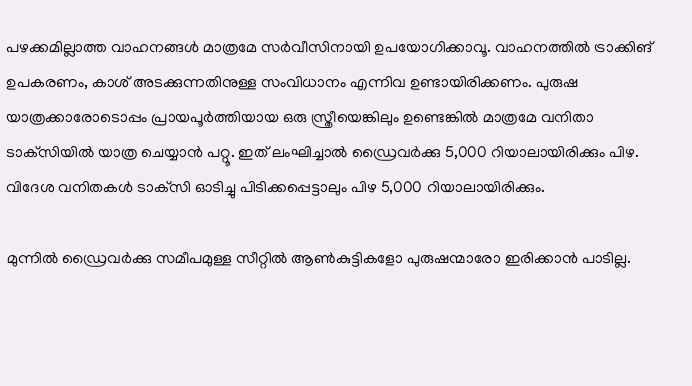പഴക്കമില്ലാത്ത വാഹനങ്ങള്‍ മാത്രമേ സര്‍വീസിനായി ഉപയോഗിക്കാവൂ. വാഹനത്തില്‍ ട്രാക്കിങ് ഉപകരണം, കാശ് അടക്കുന്നതിനുള്ള സംവിധാനം എന്നിവ ഉണ്ടായിരിക്കണം. പുരുഷ യാത്രക്കാരോടൊപ്പം പ്രായപൂര്‍ത്തിയായ ഒരു സ്ത്രീയെങ്കിലും ഉണ്ടെങ്കില്‍ മാത്രമേ വനിതാ ടാക്‌സിയില്‍ യാത്ര ചെയ്യാന്‍ പറ്റൂ. ഇത് ലംഘിച്ചാല്‍ ഡ്രൈവര്‍ക്കു 5,000 റിയാലായിരിക്കും പിഴ. വിദേശ വനിതകള്‍ ടാക്‌സി ഓടിച്ചു പിടിക്കപ്പെട്ടാലും പിഴ 5,000 റിയാലായിരിക്കും.

മുന്നില്‍ ഡ്രൈവര്‍ക്കു സമീപമുള്ള സീറ്റില്‍ ആണ്‍കുട്ടികളോ പുരുഷന്മാരോ ഇരിക്കാന്‍ പാടില്ല.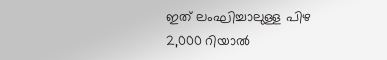ഇത് ലംഘിച്ചാലുള്ള പിഴ 2,000 റിയാല്‍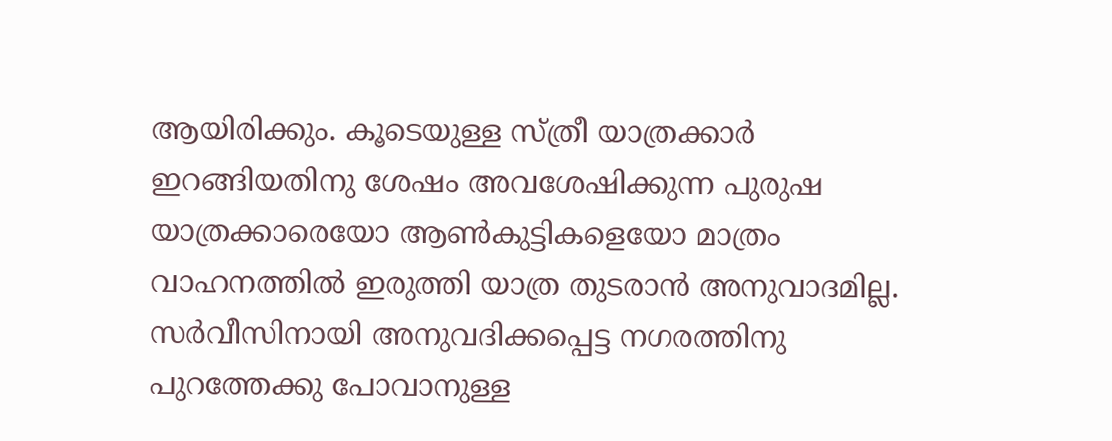ആയിരിക്കും. കൂടെയുള്ള സ്ത്രീ യാത്രക്കാര്‍ ഇറങ്ങിയതിനു ശേഷം അവശേഷിക്കുന്ന പുരുഷ യാത്രക്കാരെയോ ആണ്‍കുട്ടികളെയോ മാത്രം വാഹനത്തില്‍ ഇരുത്തി യാത്ര തുടരാന്‍ അനുവാദമില്ല. സര്‍വീസിനായി അനുവദിക്കപ്പെട്ട നഗരത്തിനു പുറത്തേക്കു പോവാനുള്ള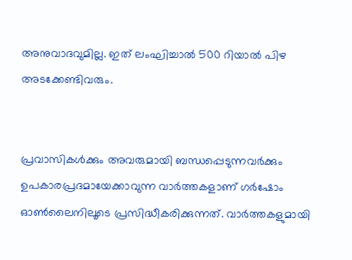അനുവാദവുമില്ല. ഇത് ലംഘിച്ചാല്‍ 500 റിയാല്‍ പിഴ അടക്കേണ്ടിവരും.


പ്രവാസികൾക്കും അവരുമായി ബന്ധപ്പെടുന്നവർക്കും ഉപകാരപ്രദമായേക്കാവുന്ന വാർത്തകളാണ് ഗർഷോം ഓൺലൈനിലൂടെ പ്രസിദ്ധീകരിക്കുന്നത്. വാർത്തകളുമായി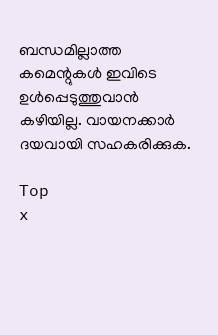ബന്ധമില്ലാത്ത കമെന്റുകൾ ഇവിടെ ഉൾപ്പെടുത്തുവാൻ കഴിയില്ല. വായനക്കാർ ദയവായി സഹകരിക്കുക.

Top
x